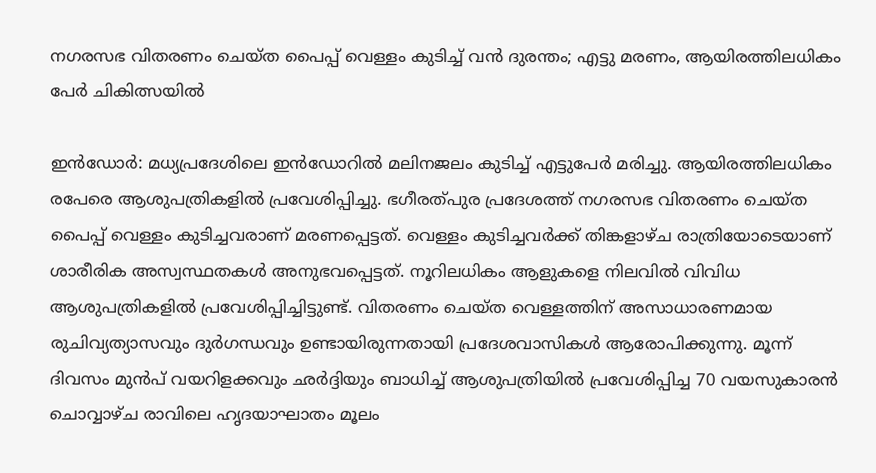നഗരസഭ വിതരണം ചെയ്ത പൈപ്പ് വെള്ളം കുടിച്ച് വന്‍ ദുരന്തം; എട്ടു മരണം, ആയിരത്തിലധികം പേര്‍ ചികിത്സയില്‍

ഇന്‍ഡോര്‍: മധ്യപ്രദേശിലെ ഇന്‍ഡോറില്‍ മലിനജലം കുടിച്ച് എട്ടുപേര്‍ മരിച്ചു. ആയിരത്തിലധികം രപേരെ ആശുപത്രികളില്‍ പ്രവേശിപ്പിച്ചു. ഭഗീരത്പുര പ്രദേശത്ത് നഗരസഭ വിതരണം ചെയ്ത പൈപ്പ് വെള്ളം കുടിച്ചവരാണ് മരണപ്പെട്ടത്. വെള്ളം കുടിച്ചവര്‍ക്ക് തിങ്കളാഴ്ച രാത്രിയോടെയാണ് ശാരീരിക അസ്വസ്ഥതകള്‍ അനുഭവപ്പെട്ടത്. നൂറിലധികം ആളുകളെ നിലവില്‍ വിവിധ ആശുപത്രികളില്‍ പ്രവേശിപ്പിച്ചിട്ടുണ്ട്. വിതരണം ചെയ്ത വെള്ളത്തിന് അസാധാരണമായ രുചിവ്യത്യാസവും ദുര്‍ഗന്ധവും ഉണ്ടായിരുന്നതായി പ്രദേശവാസികള്‍ ആരോപിക്കുന്നു. മൂന്ന് ദിവസം മുന്‍പ് വയറിളക്കവും ഛര്‍ദ്ദിയും ബാധിച്ച് ആശുപത്രിയില്‍ പ്രവേശിപ്പിച്ച 70 വയസുകാരന്‍ ചൊവ്വാഴ്ച രാവിലെ ഹൃദയാഘാതം മൂലം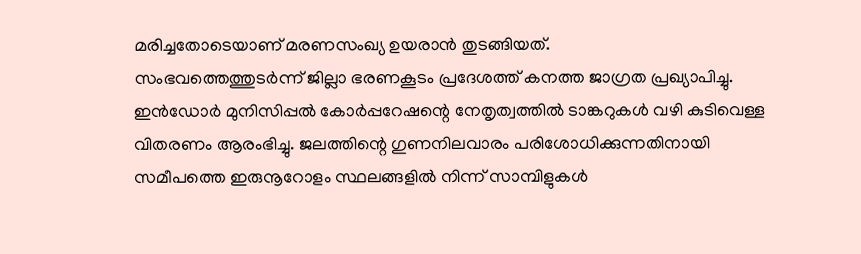മരിച്ചതോടെയാണ് മരണസംഖ്യ ഉയരാന്‍ തുടങ്ങിയത്.
സംഭവത്തെത്തുടര്‍ന്ന് ജില്ലാ ഭരണകൂടം പ്രദേശത്ത് കനത്ത ജാഗ്രത പ്രഖ്യാപിച്ചു. ഇന്‍ഡോര്‍ മുനിസിപ്പല്‍ കോര്‍പ്പറേഷന്റെ നേതൃത്വത്തില്‍ ടാങ്കറുകള്‍ വഴി കുടിവെള്ള വിതരണം ആരംഭിച്ചു. ജലത്തിന്റെ ഗുണനിലവാരം പരിശോധിക്കുന്നതിനായി സമീപത്തെ ഇരുനൂറോളം സ്ഥലങ്ങളില്‍ നിന്ന് സാമ്പിളുകള്‍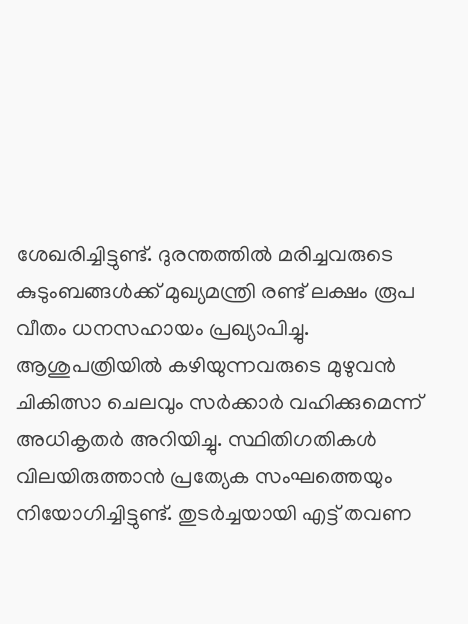ശേഖരിച്ചിട്ടുണ്ട്. ദുരന്തത്തില്‍ മരിച്ചവരുടെ കുടുംബങ്ങള്‍ക്ക് മുഖ്യമന്ത്രി രണ്ട് ലക്ഷം രൂപ വീതം ധനസഹായം പ്രഖ്യാപിച്ചു. ആശുപത്രിയില്‍ കഴിയുന്നവരുടെ മുഴുവന്‍ ചികിത്സാ ചെലവും സര്‍ക്കാര്‍ വഹിക്കുമെന്ന് അധികൃതര്‍ അറിയിച്ചു. സ്ഥിതിഗതികള്‍ വിലയിരുത്താന്‍ പ്രത്യേക സംഘത്തെയും നിയോഗിച്ചിട്ടുണ്ട്. തുടര്‍ച്ചയായി എട്ട് തവണ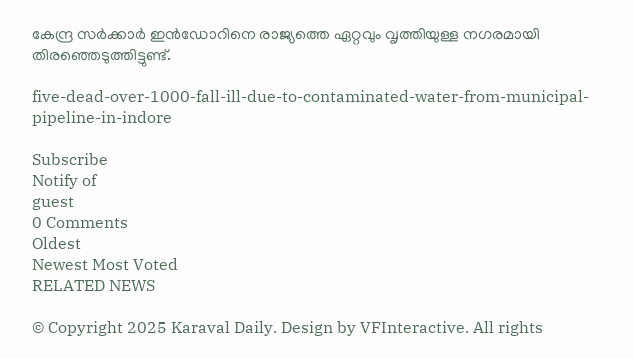കേന്ദ്ര സര്‍ക്കാര്‍ ഇന്‍ഡോറിനെ രാജ്യത്തെ ഏറ്റവും വൃത്തിയുള്ള നഗരമായി തിരഞ്ഞെടുത്തിട്ടുണ്ട്.

five-dead-over-1000-fall-ill-due-to-contaminated-water-from-municipal-pipeline-in-indore

Subscribe
Notify of
guest
0 Comments
Oldest
Newest Most Voted
RELATED NEWS

© Copyright 2025 Karaval Daily. Design by VFInteractive. All rights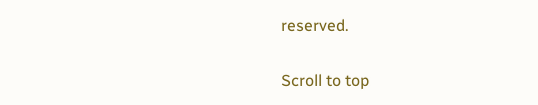reserved.

Scroll to top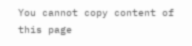You cannot copy content of this page